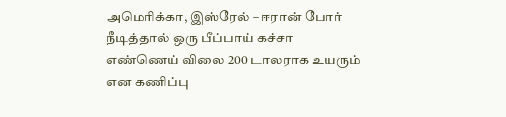அமெரிக்கா, இஸ்ரேல் – ஈரான் போர் நீடித்தால் ஒரு பீப்பாய் கச்சா எண்ணெய் விலை 200 டாலராக உயரும் என கணிப்பு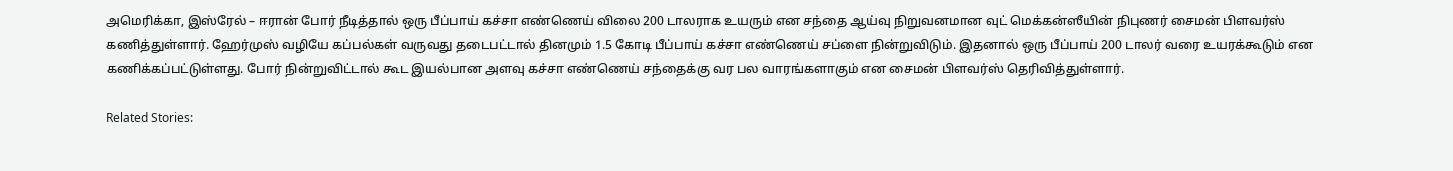அமெரிக்கா, இஸ்ரேல் – ஈரான் போர் நீடித்தால் ஒரு பீப்பாய் கச்சா எண்ணெய் விலை 200 டாலராக உயரும் என சந்தை ஆய்வு நிறுவனமான வுட் மெக்கன்ஸீயின் நிபுணர் சைமன் பிளவர்ஸ் கணித்துள்ளார். ஹேர்முஸ் வழியே கப்பல்கள் வருவது தடைபட்டால் தினமும் 1.5 கோடி பீப்பாய் கச்சா எண்ணெய் சப்ளை நின்றுவிடும். இதனால் ஒரு பீப்பாய் 200 டாலர் வரை உயரக்கூடும் என கணிக்கப்பட்டுள்ளது. போர் நின்றுவிட்டால் கூட இயல்பான அளவு கச்சா எண்ணெய் சந்தைக்கு வர பல வாரங்களாகும் என சைமன் பிளவர்ஸ் தெரிவித்துள்ளார்.

Related Stories: